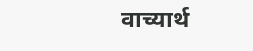वाच्यार्थ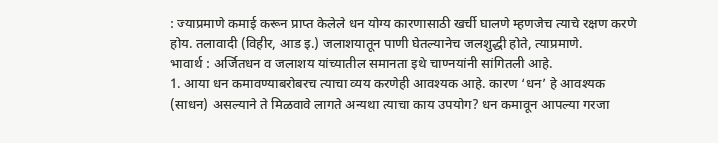: ज्याप्रमाणे कमाई करून प्राप्त केलेले धन योग्य कारणासाठी खर्ची घालणे म्हणजेच त्याचे रक्षण करणे होय. तलावादी (विहीर, आड इ.) जलाशयातून पाणी घेतल्यानेच जलशुद्धी होते, त्याप्रमाणे.
भावार्थ : अर्जितधन व जलाशय यांच्यातील समानता इथे चाण्नयांनी सांगितली आहे.
1. आया धन कमावण्याबरोबरच त्याचा व्यय करणेही आवश्यक आहे. कारण ‘धन’ हे आवश्यक (साधन) असल्याने ते मिळवावे लागते अन्यथा त्याचा काय उपयोग? धन कमावून आपल्या गरजा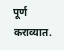पूर्ण कराव्यात.